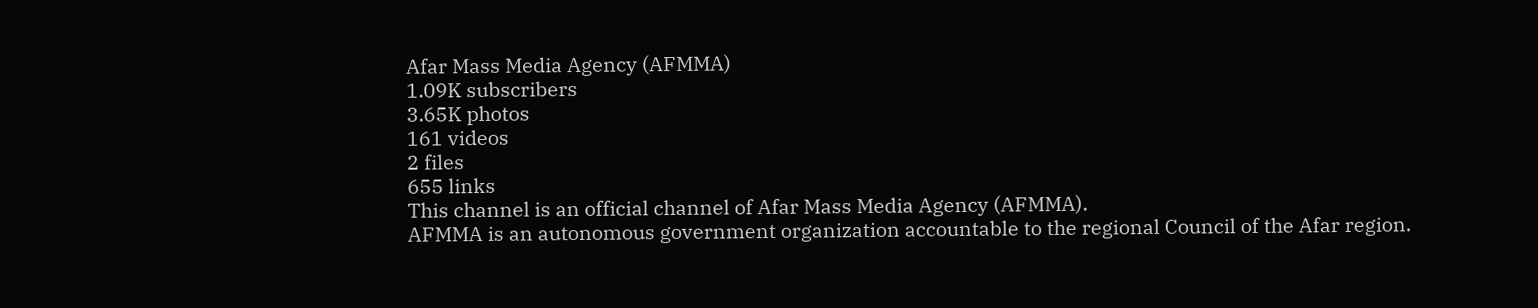Afar Mass Media Agency (AFMMA)
1.09K subscribers
3.65K photos
161 videos
2 files
655 links
This channel is an official channel of Afar Mass Media Agency (AFMMA).
AFMMA is an autonomous government organization accountable to the regional Council of the Afar region.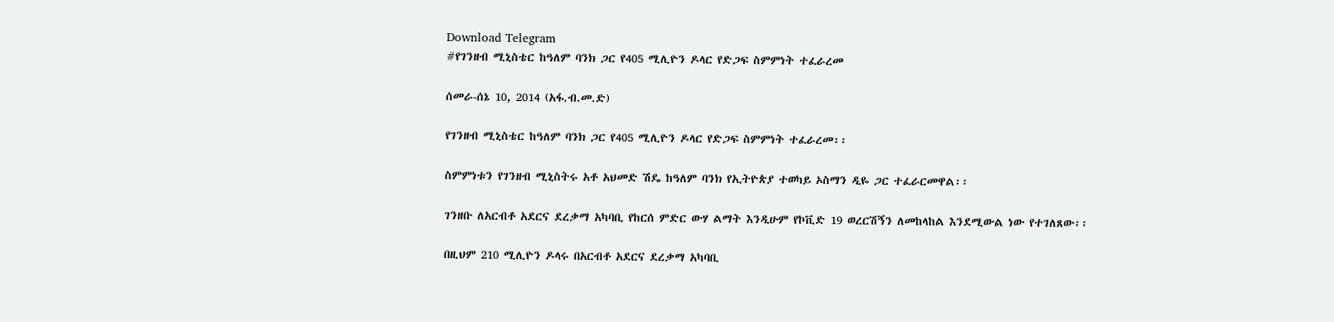Download Telegram
#የገንዘብ ሚኒስቴር ከዓለም ባንክ ጋር የ405 ሚሊዮን ዶላር የድጋፍ ስምምነት ተፈራረመ

ሰመራ-ሰኔ 10, 2014 (አፋ.ብ.መ.ድ)

የገንዘብ ሚኒስቴር ከዓለም ባንክ ጋር የ405 ሚሊዮን ዶላር የድጋፍ ስምምነት ተፈራረመ፡፡

ስምምነቱን የገንዘብ ሚኒስትሩ አቶ አህመድ ሽዴ ከዓለም ባንክ የኢትዮጵያ ተወካይ ኦስማን ዲዬ ጋር ተፈራርመዋል፡፡

ገንዘቡ ለአርብቶ አደርና ደረቃማ አካባቢ የከርሰ ምድር ውሃ ልማት እንዲሁም የኮቪድ 19 ወረርሽኝን ለመከላከል እንደሚውል ነው የተገለጸው፡፡

በዚህም 210 ሚሊዮን ዶላሩ በአርብቶ አደርና ደረቃማ አካባቢ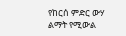የከርሰ ምድር ውሃ ልማት የሚውል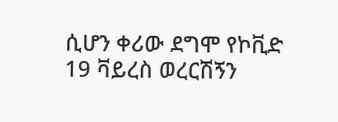ሲሆን ቀሪው ደግሞ የኮቪድ 19 ቫይረስ ወረርሽኝን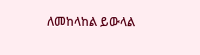ለመከላከል ይውላል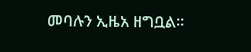መባሉን ኢዜአ ዘግቧል።